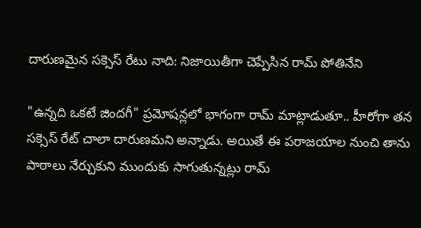దారుణమైన సక్సెస్ రేటు నాది: నిజాయితీగా చెప్పేసిన రామ్ పోతినేని

"ఉన్నది ఒకటే జిందగీ" ప్రమోషన్లలో భాగంగా రామ్ మాట్లాడుతూ.. హీరోగా తన సక్సెస్ రేట్ చాలా దారుణమని అన్నాడు. అయితే ఈ పరాజయాల నుంచి తాను పాఠాలు నేర్చుకుని ముందుకు సాగుతున్నట్లు రామ్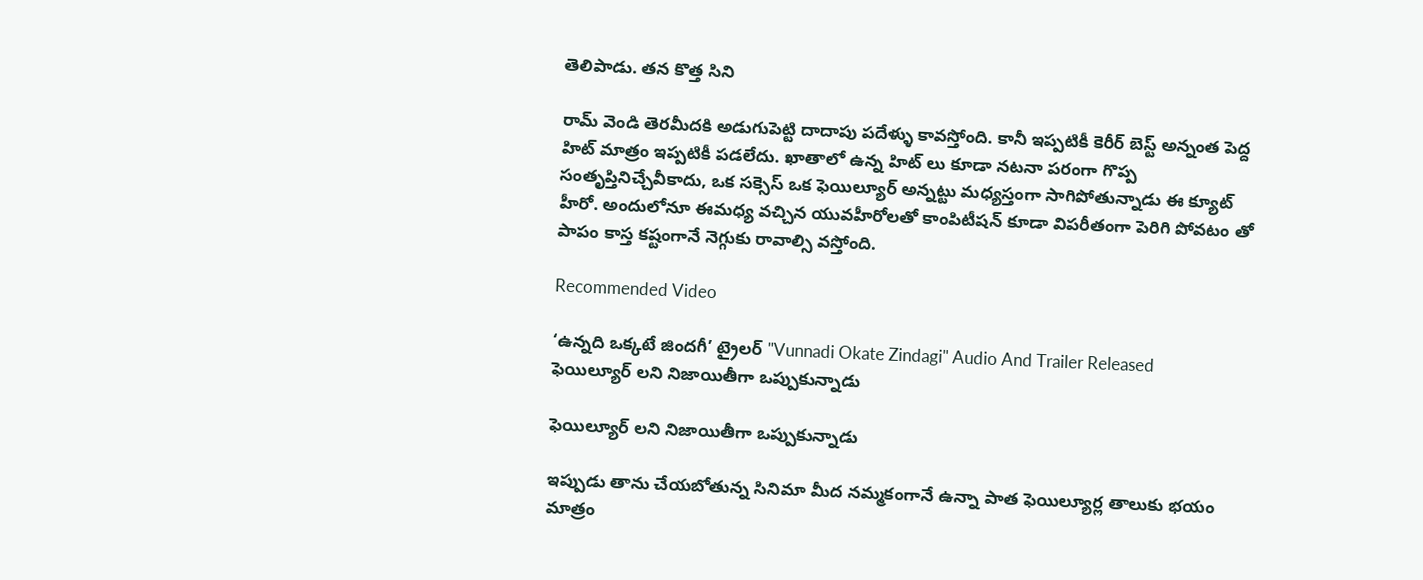తెలిపాడు. తన కొత్త సిని

రామ్ వెండి తెరమీదకి అడుగుపెట్టి దాదాపు పదేళ్ళు కావస్తోంది. కానీ ఇప్పటికీ కెరీర్ బెస్ట్ అన్నంత పెద్ద హిట్ మాత్రం ఇప్పటికీ పడలేదు. ఖాతాలో ఉన్న హిట్ లు కూడా నటనా పరంగా గొప్ప సంతృప్తినిచ్చేవీకాదు, ఒక సక్సెస్ ఒక ఫెయిల్యూర్ అన్నట్టు మధ్యస్తంగా సాగిపోతున్నాడు ఈ క్యూట్ హీరో. అందులోనూ ఈమధ్య వచ్చిన యువహీరోలతో కాంపిటీషన్ కూడా విపరీతంగా పెరిగి పోవటం తో పాపం కాస్త కష్టంగానే నెగ్గుకు రావాల్సి వస్తోంది.

Recommended Video

‘ఉన్నది ఒక్కటే జిందగీ’ ట్రైలర్ "Vunnadi Okate Zindagi" Audio And Trailer Released
ఫెయిల్యూర్ లని నిజాయితీగా ఒప్పుకున్నాడు

ఫెయిల్యూర్ లని నిజాయితీగా ఒప్పుకున్నాడు

ఇప్పుడు తాను చేయబోతున్న సినిమా మీద నమ్మకంగానే ఉన్నా పాత ఫెయిల్యూర్ల తాలుకు భయం మాత్రం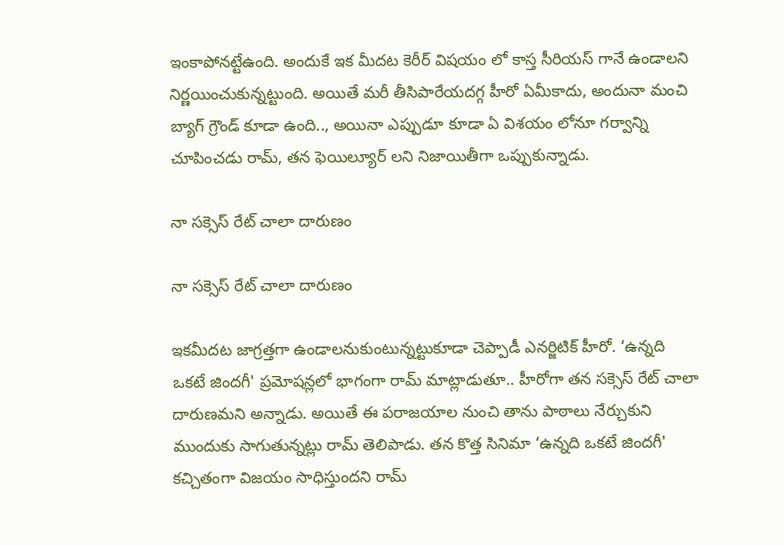ఇంకాపోనట్టేఉంది. అందుకే ఇక మీదట కెరీర్ విషయం లో కాస్త సీరియస్ గానే ఉండాలని నిర్ణయించుకున్నట్టుంది. అయితే మరీ తీసిపారేయదగ్గ హీరో ఏమీకాదు, అందునా మంచి బ్యాగ్ గ్రౌండ్ కూడా ఉంది.., అయినా ఎప్పుడూ కూడా ఏ విశయం లోనూ గర్వాన్ని చూపించడు రామ్, తన ఫెయిల్యూర్ లని నిజాయితీగా ఒప్పుకున్నాడు.

నా సక్సెస్ రేట్ చాలా దారుణం

నా సక్సెస్ రేట్ చాలా దారుణం

ఇకమీదట జాగ్రత్తగా ఉండాలనుకుంటున్నట్టుకూడా చెప్పాడీ ఎనర్జిటిక్ హీరో. ‘ఉన్నది ఒకటే జిందగీ' ప్రమోషన్లలో భాగంగా రామ్ మాట్లాడుతూ.. హీరోగా తన సక్సెస్ రేట్ చాలా దారుణమని అన్నాడు. అయితే ఈ పరాజయాల నుంచి తాను పాఠాలు నేర్చుకుని ముందుకు సాగుతున్నట్లు రామ్ తెలిపాడు. తన కొత్త సినిమా ‘ఉన్నది ఒకటే జిందగీ' కచ్చితంగా విజయం సాధిస్తుందని రామ్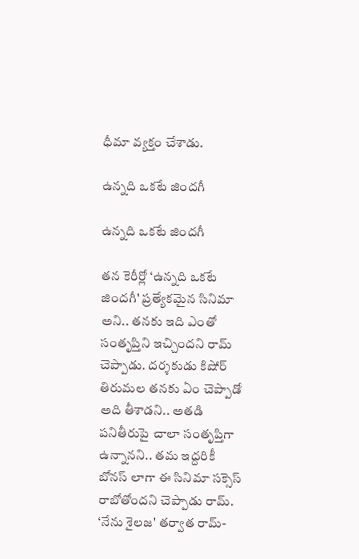ధీమా వ్యక్తం చేశాడు.

ఉన్నది ఒకటే జిందగీ

ఉన్నది ఒకటే జిందగీ

తన కెరీర్లో ‘ఉన్నది ఒకటే జిందగీ' ప్రత్యేకమైన సినిమా అని.. తనకు ఇది ఎంతో సంతృప్తిని ఇచ్చిందని రామ్ చెప్పాడు. దర్శకుడు కిషోర్ తిరుమల తనకు ఏం చెప్పాడో అది తీశాడని.. అతడి పనితీరుపై చాలా సంతృప్తిగా ఉన్నానని.. తమ ఇద్దరికీ బోనస్‌ లాగా ఈ సినిమా సక్సెస్ రాబోతోందని చెప్పాడు రామ్. ‘నేను శైలజ' తర్వాత రామ్-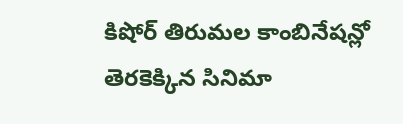కిషోర్ తిరుమల కాంబినేషన్లో తెరకెక్కిన సినిమా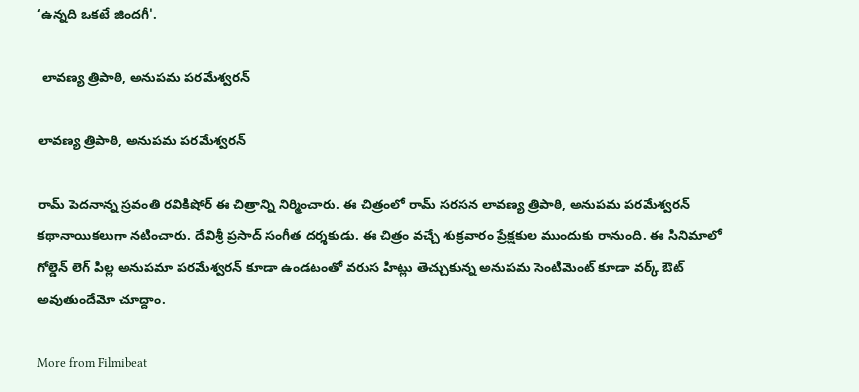‘ఉన్నది ఒకటే జిందగీ'.

 లావణ్య త్రిపాఠి, అనుపమ పరమేశ్వరన్

లావణ్య త్రిపాఠి, అనుపమ పరమేశ్వరన్

రామ్ పెదనాన్న స్రవంతి రవికిషోర్ ఈ చిత్రాన్ని నిర్మించారు. ఈ చిత్రంలో రామ్ సరసన లావణ్య త్రిపాఠి, అనుపమ పరమేశ్వరన్ కథానాయికలుగా నటించారు. దేవిశ్రీ ప్రసాద్ సంగీత దర్శకుడు. ఈ చిత్రం వచ్చే శుక్రవారం ప్రేక్షకుల ముందుకు రానుంది. ఈ సినిమాలో గోల్డెన్ లెగ్ పిల్ల అనుపమా పరమేశ్వరన్ కూడా ఉండటంతో వరుస హిట్లు తెచ్చుకున్న అనుపమ సెంటిమెంట్ కూడా వర్క్ ఔట్ అవుతుందేమో చూద్దాం.

More from Filmibeat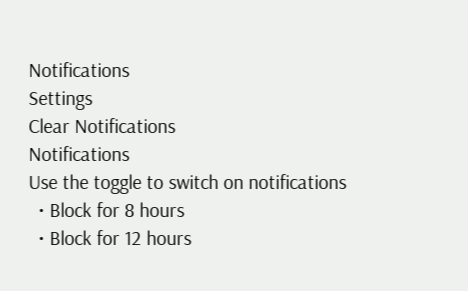Notifications
Settings
Clear Notifications
Notifications
Use the toggle to switch on notifications
  • Block for 8 hours
  • Block for 12 hours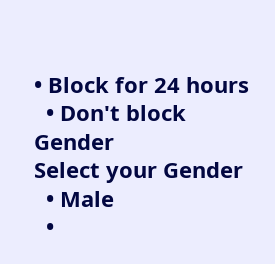• Block for 24 hours
  • Don't block
Gender
Select your Gender
  • Male
  •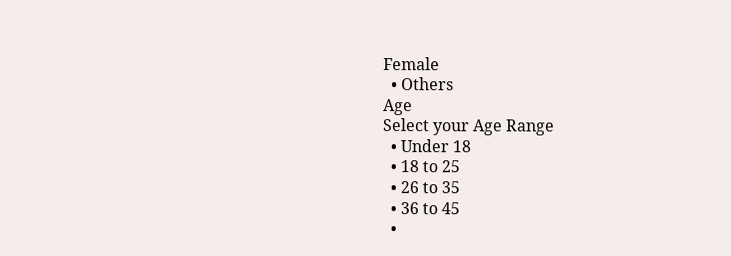Female
  • Others
Age
Select your Age Range
  • Under 18
  • 18 to 25
  • 26 to 35
  • 36 to 45
  •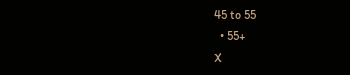45 to 55
  • 55+
X